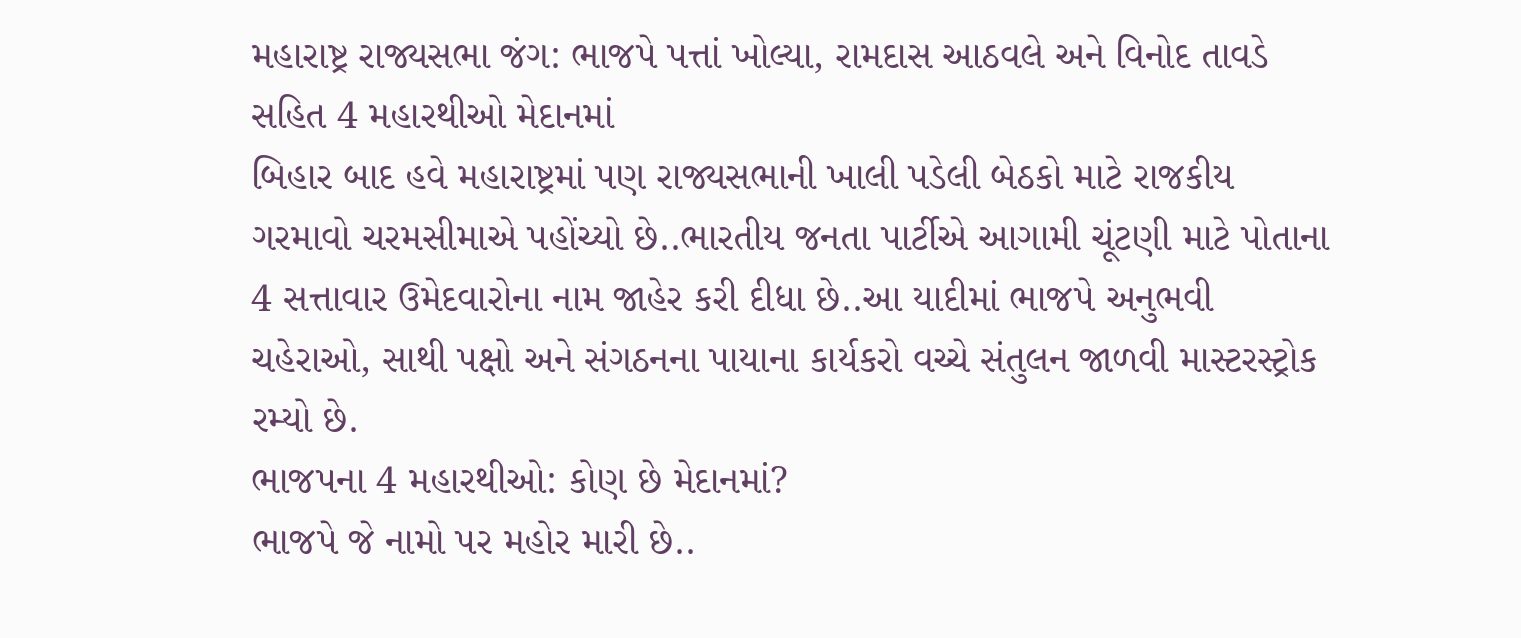મહારાષ્ટ્ર રાજ્યસભા જંગ: ભાજપે પત્તાં ખોલ્યા, રામદાસ આઠવલે અને વિનોદ તાવડે સહિત 4 મહારથીઓ મેદાનમાં
બિહાર બાદ હવે મહારાષ્ટ્રમાં પણ રાજ્યસભાની ખાલી પડેલી બેઠકો માટે રાજકીય ગરમાવો ચરમસીમાએ પહોંચ્યો છે..ભારતીય જનતા પાર્ટીએ આગામી ચૂંટણી માટે પોતાના 4 સત્તાવાર ઉમેદવારોના નામ જાહેર કરી દીધા છે..આ યાદીમાં ભાજપે અનુભવી ચહેરાઓ, સાથી પક્ષો અને સંગઠનના પાયાના કાર્યકરો વચ્ચે સંતુલન જાળવી માસ્ટરસ્ટ્રોક રમ્યો છે.
ભાજપના 4 મહારથીઓ: કોણ છે મેદાનમાં?
ભાજપે જે નામો પર મહોર મારી છે..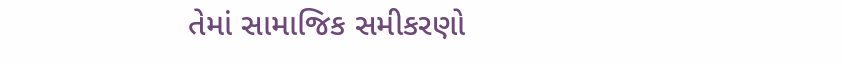તેમાં સામાજિક સમીકરણો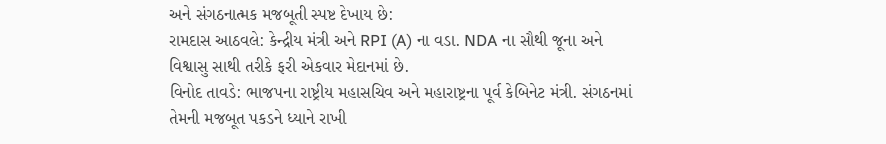અને સંગઠનાત્મક મજબૂતી સ્પષ્ટ દેખાય છે:
રામદાસ આઠવલે: કેન્દ્રીય મંત્રી અને RPI (A) ના વડા. NDA ના સૌથી જૂના અને વિશ્વાસુ સાથી તરીકે ફરી એકવાર મેદાનમાં છે.
વિનોદ તાવડે: ભાજપના રાષ્ટ્રીય મહાસચિવ અને મહારાષ્ટ્રના પૂર્વ કેબિનેટ મંત્રી. સંગઠનમાં તેમની મજબૂત પકડને ધ્યાને રાખી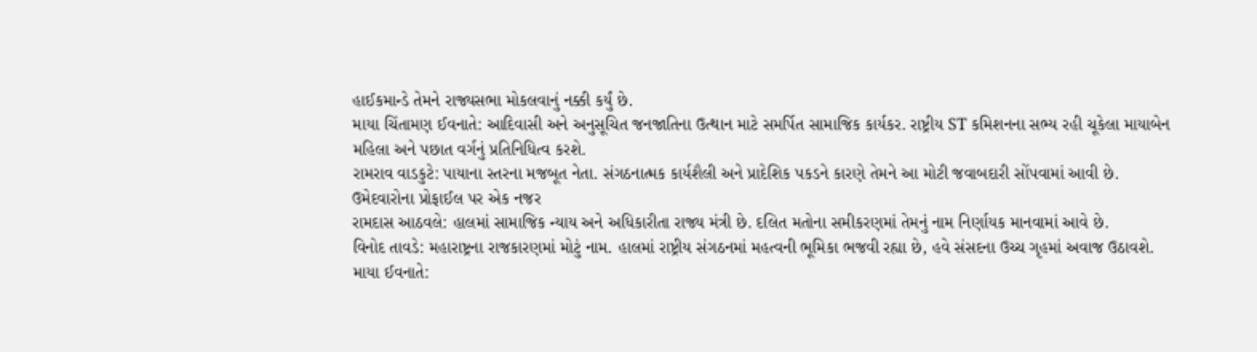હાઈકમાન્ડે તેમને રાજ્યસભા મોકલવાનું નક્કી કર્યું છે.
માયા ચિંતામણ ઈવનાતે: આદિવાસી અને અનુસૂચિત જનજાતિના ઉત્થાન માટે સમર્પિત સામાજિક કાર્યકર. રાષ્ટ્રીય ST કમિશનના સભ્ય રહી ચૂકેલા માયાબેન મહિલા અને પછાત વર્ગનું પ્રતિનિધિત્વ કરશે.
રામરાવ વાડકુટે: પાયાના સ્તરના મજબૂત નેતા. સંગઠનાત્મક કાર્યશૈલી અને પ્રાદેશિક પકડને કારણે તેમને આ મોટી જવાબદારી સોંપવામાં આવી છે.
ઉમેદવારોના પ્રોફાઈલ પર એક નજર
રામદાસ આઠવલે: હાલમાં સામાજિક ન્યાય અને અધિકારીતા રાજ્ય મંત્રી છે. દલિત મતોના સમીકરણમાં તેમનું નામ નિર્ણાયક માનવામાં આવે છે.
વિનોદ તાવડે: મહારાષ્ટ્રના રાજકારણમાં મોટું નામ. હાલમાં રાષ્ટ્રીય સંગઠનમાં મહત્વની ભૂમિકા ભજવી રહ્યા છે, હવે સંસદના ઉચ્ચ ગૃહમાં અવાજ ઉઠાવશે.
માયા ઈવનાતે: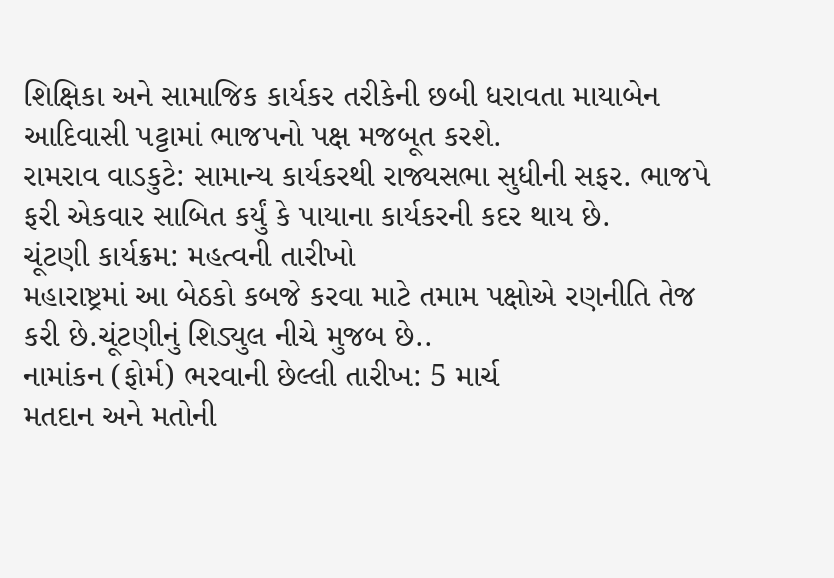શિક્ષિકા અને સામાજિક કાર્યકર તરીકેની છબી ધરાવતા માયાબેન આદિવાસી પટ્ટામાં ભાજપનો પક્ષ મજબૂત કરશે.
રામરાવ વાડકુટે: સામાન્ય કાર્યકરથી રાજ્યસભા સુધીની સફર. ભાજપે ફરી એકવાર સાબિત કર્યું કે પાયાના કાર્યકરની કદર થાય છે.
ચૂંટણી કાર્યક્રમ: મહત્વની તારીખો
મહારાષ્ટ્રમાં આ બેઠકો કબજે કરવા માટે તમામ પક્ષોએ રણનીતિ તેજ કરી છે.ચૂંટણીનું શિડ્યુલ નીચે મુજબ છે..
નામાંકન (ફોર્મ) ભરવાની છેલ્લી તારીખ: 5 માર્ચ
મતદાન અને મતોની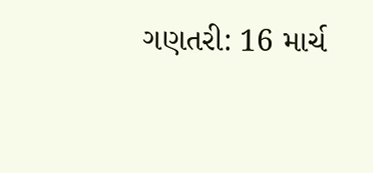ગણતરી: 16 માર્ચ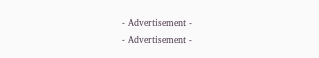- Advertisement -
- Advertisement -